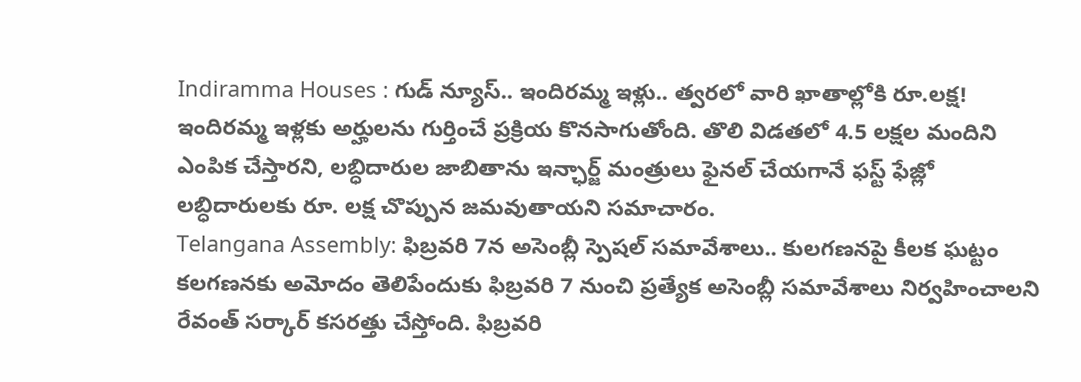Indiramma Houses : గుడ్ న్యూస్.. ఇందిరమ్మ ఇళ్లు.. త్వరలో వారి ఖాతాల్లోకి రూ.లక్ష!
ఇందిరమ్మ ఇళ్లకు అర్హులను గుర్తించే ప్రక్రియ కొనసాగుతోంది. తొలి విడతలో 4.5 లక్షల మందిని ఎంపిక చేస్తారని, లబ్ధిదారుల జాబితాను ఇన్ఛార్జ్ మంత్రులు ఫైనల్ చేయగానే ఫస్ట్ ఫేజ్లో లబ్ధిదారులకు రూ. లక్ష చొప్పున జమవుతాయని సమాచారం.
Telangana Assembly: ఫిబ్రవరి 7న అసెంబ్లీ స్పెషల్ సమావేశాలు.. కులగణనపై కీలక ఘట్టం
కలగణనకు అమోదం తెలిపేందుకు ఫిబ్రవరి 7 నుంచి ప్రత్యేక అసెంబ్లీ సమావేశాలు నిర్వహించాలని రేవంత్ సర్కార్ కసరత్తు చేస్తోంది. ఫిబ్రవరి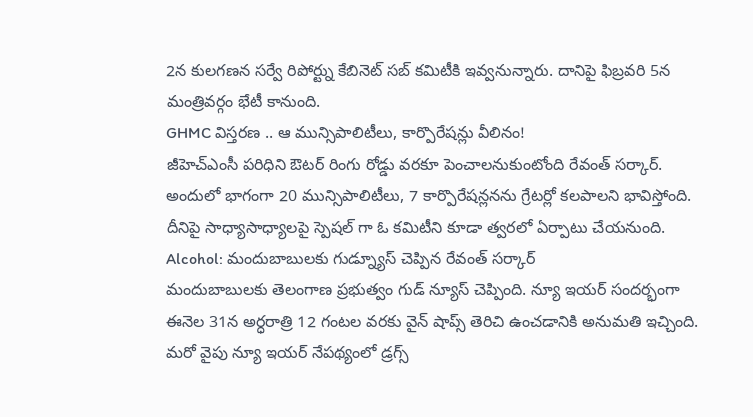2న కులగణన సర్వే రిపోర్ట్ను కేబినెట్ సబ్ కమిటీకి ఇవ్వనున్నారు. దానిపై ఫిబ్రవరి 5న మంత్రివర్గం భేటీ కానుంది.
GHMC విస్తరణ .. ఆ మున్సిపాలిటీలు, కార్పొరేషన్లు వీలినం!
జీహెచ్ఎంసీ పరిధిని ఔటర్ రింగు రోడ్డు వరకూ పెంచాలనుకుంటోంది రేవంత్ సర్కార్. అందులో భాగంగా 20 మున్సిపాలిటీలు, 7 కార్పొరేషన్లనను గ్రేటర్లో కలపాలని భావిస్తోంది. దీనిపై సాధ్యాసాధ్యాలపై స్పెషల్ గా ఓ కమిటీని కూడా త్వరలో ఏర్పాటు చేయనుంది.
Alcohol: మందుబాబులకు గుడ్న్యూస్ చెప్పిన రేవంత్ సర్కార్
మందుబాబులకు తెలంగాణ ప్రభుత్వం గుడ్ న్యూస్ చెప్పింది. న్యూ ఇయర్ సందర్భంగా ఈనెల 31న అర్ధరాత్రి 12 గంటల వరకు వైన్ షాప్స్ తెరిచి ఉంచడానికి అనుమతి ఇచ్చింది. మరో వైపు న్యూ ఇయర్ నేపథ్యంలో డ్రగ్స్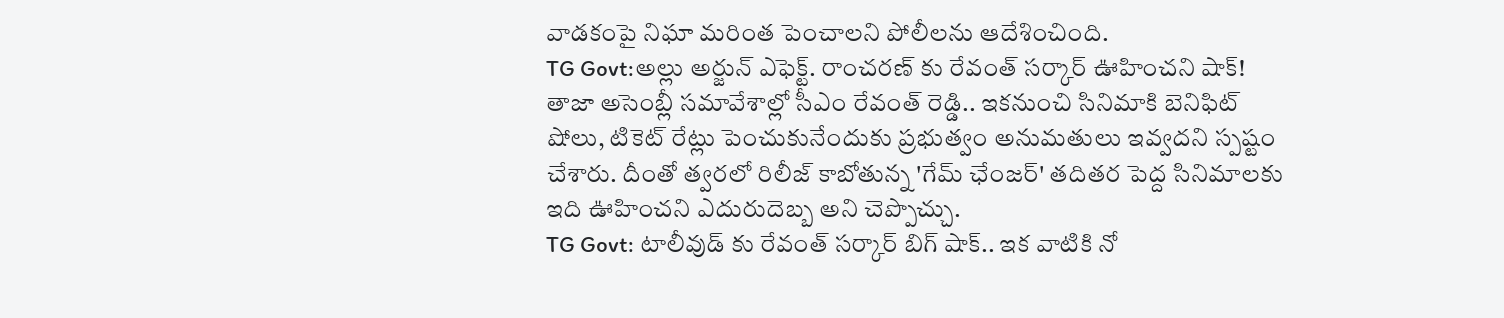వాడకంపై నిఘా మరింత పెంచాలని పోలీలను ఆదేశించింది.
TG Govt:అల్లు అర్జున్ ఎఫెక్ట్. రాంచరణ్ కు రేవంత్ సర్కార్ ఊహించని షాక్!
తాజా అసెంబ్లీ సమావేశాల్లో సీఎం రేవంత్ రెడ్డి.. ఇకనుంచి సినిమాకి బెనిఫిట్ షోలు, టికెట్ రేట్లు పెంచుకునేందుకు ప్రభుత్వం అనుమతులు ఇవ్వదని స్పష్టం చేశారు. దీంతో త్వరలో రిలీజ్ కాబోతున్న 'గేమ్ ఛేంజర్' తదితర పెద్ద సినిమాలకు ఇది ఊహించని ఎదురుదెబ్బ అని చెప్పొచ్చు.
TG Govt: టాలీవుడ్ కు రేవంత్ సర్కార్ బిగ్ షాక్.. ఇక వాటికి నో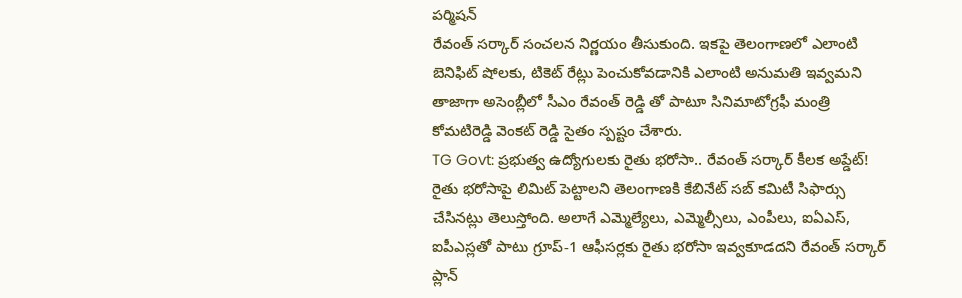పర్మిషన్
రేవంత్ సర్కార్ సంచలన నిర్ణయం తీసుకుంది. ఇకపై తెలంగాణలో ఎలాంటి బెనిఫిట్ షోలకు, టికెట్ రేట్లు పెంచుకోవడానికి ఎలాంటి అనుమతి ఇవ్వమని తాజాగా అసెంబ్లీలో సీఎం రేవంత్ రెడ్డి తో పాటూ సినిమాటోగ్రఫీ మంత్రి కోమటిరెడ్డి వెంకట్ రెడ్డి సైతం స్పష్టం చేశారు.
TG Govt: ప్రభుత్వ ఉద్యోగులకు రైతు భరోసా.. రేవంత్ సర్కార్ కీలక అప్డేట్!
రైతు భరోసాపై లిమిట్ పెట్టాలని తెలంగాణకి కేబినేట్ సబ్ కమిటీ సిఫార్సు చేసినట్లు తెలుస్తోంది. అలాగే ఎమ్మెల్యేలు, ఎమ్మెల్సీలు, ఎంపీలు, ఐఏఎస్, ఐపీఎస్లతో పాటు గ్రూప్-1 ఆఫీసర్లకు రైతు భరోసా ఇవ్వకూడదని రేవంత్ సర్కార్ ప్లాన్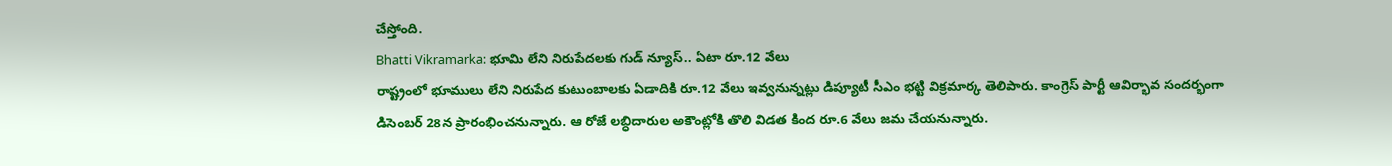చేస్తోంది.
Bhatti Vikramarka: భూమి లేని నిరుపేదలకు గుడ్ న్యూస్.. ఏటా రూ.12 వేలు
రాష్ట్రంలో భూములు లేని నిరుపేద కుటుంబాలకు ఏడాదికి రూ.12 వేలు ఇవ్వనున్నట్లు డిప్యూటీ సీఎం భట్టి విక్రమార్క తెలిపారు. కాంగ్రెస్ పార్టీ ఆవిర్భావ సందర్భంగా డిసెంబర్ 28న ప్రారంభించనున్నారు. ఆ రోజే లబ్ధిదారుల అకౌంట్లోకి తొలి విడత కింద రూ.6 వేలు జమ చేయనున్నారు.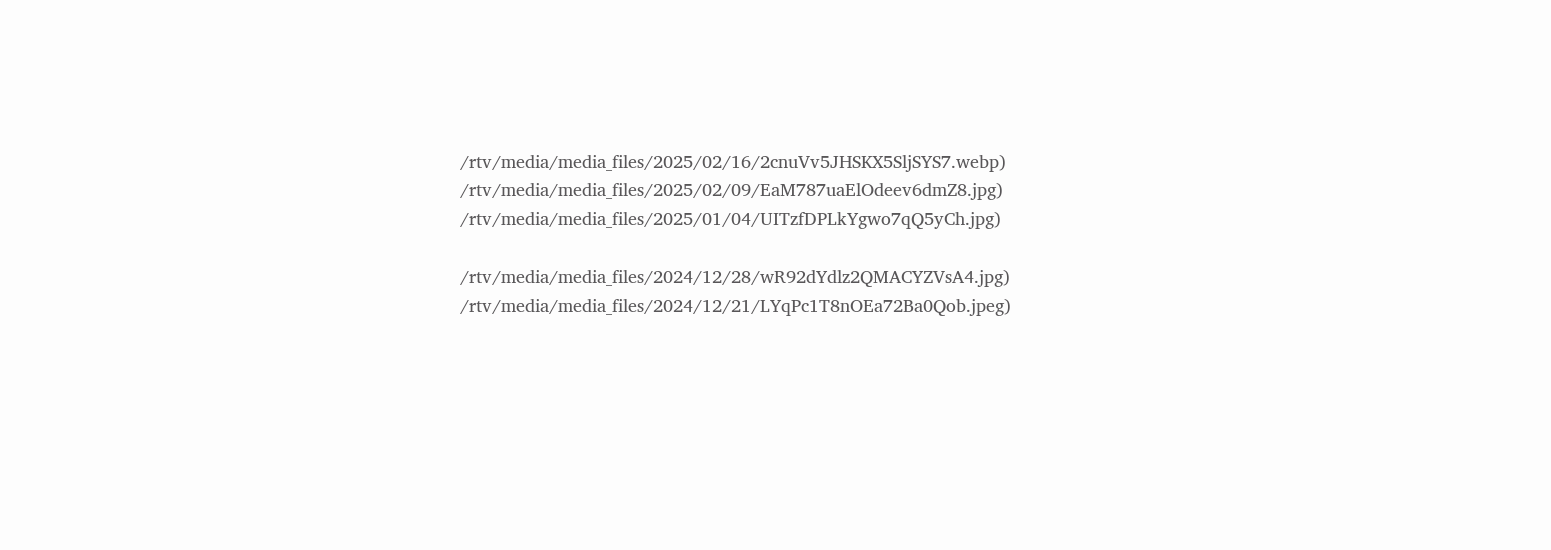/rtv/media/media_files/2025/02/16/2cnuVv5JHSKX5SljSYS7.webp)
/rtv/media/media_files/2025/02/09/EaM787uaElOdeev6dmZ8.jpg)
/rtv/media/media_files/2025/01/04/UITzfDPLkYgwo7qQ5yCh.jpg)

/rtv/media/media_files/2024/12/28/wR92dYdlz2QMACYZVsA4.jpg)
/rtv/media/media_files/2024/12/21/LYqPc1T8nOEa72Ba0Qob.jpeg)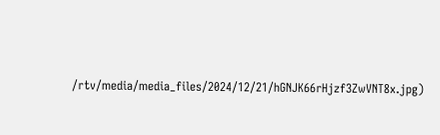/rtv/media/media_files/2024/12/21/hGNJK66rHjzf3ZwVNT8x.jpg)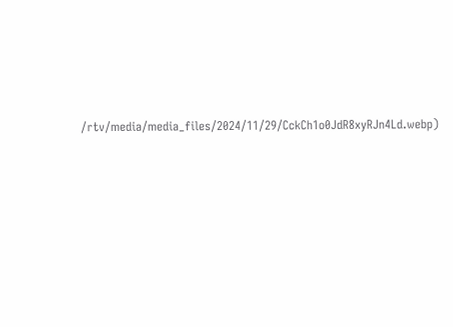/rtv/media/media_files/2024/11/29/CckCh1o0JdR8xyRJn4Ld.webp)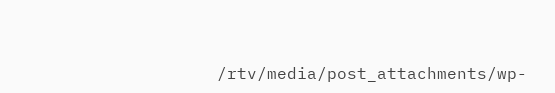/rtv/media/post_attachments/wp-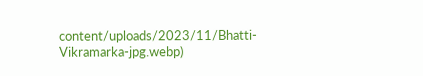content/uploads/2023/11/Bhatti-Vikramarka-jpg.webp)